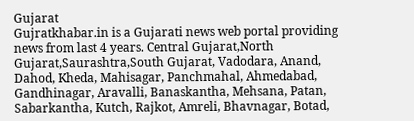Gujarat
Gujratkhabar.in is a Gujarati news web portal providing news from last 4 years. Central Gujarat,North Gujarat,Saurashtra,South Gujarat, Vadodara, Anand, Dahod, Kheda, Mahisagar, Panchmahal, Ahmedabad, Gandhinagar, Aravalli, Banaskantha, Mehsana, Patan, Sabarkantha, Kutch, Rajkot, Amreli, Bhavnagar, Botad,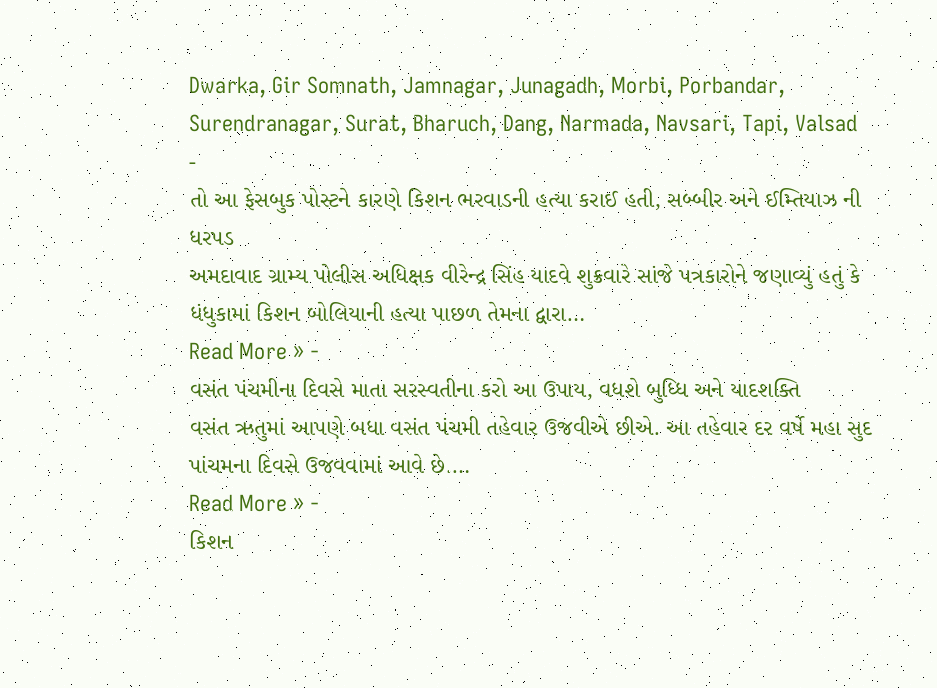Dwarka, Gir Somnath, Jamnagar, Junagadh, Morbi, Porbandar, Surendranagar, Surat, Bharuch, Dang, Narmada, Navsari, Tapi, Valsad
-
તો આ ફેસબુક પોસ્ટને કારણે કિશન ભરવાડની હત્યા કરાઈ હતી, સબ્બીર અને ઈમ્તિયાઝ ની ધરપડ
અમદાવાદ ગ્રામ્ય પોલીસ અધિક્ષક વીરેન્દ્ર સિંહ યાદવે શુક્રવારે સાંજે પત્રકારોને જણાવ્યું હતું કે ધંધુકામાં કિશન બોલિયાની હત્યા પાછળ તેમના દ્વારા…
Read More » -
વસંત પંચમીના દિવસે માતા સરસ્વતીના કરો આ ઉપાય, વધશે બુધ્ધિ અને યાદશક્તિ
વસંત ઋતુમાં આપણે બધા વસંત પંચમી તહેવાર ઉજવીએ છીએ. આ તહેવાર દર વર્ષે મહા સુદ પાંચમના દિવસે ઉજવવામાં આવે છે.…
Read More » -
કિશન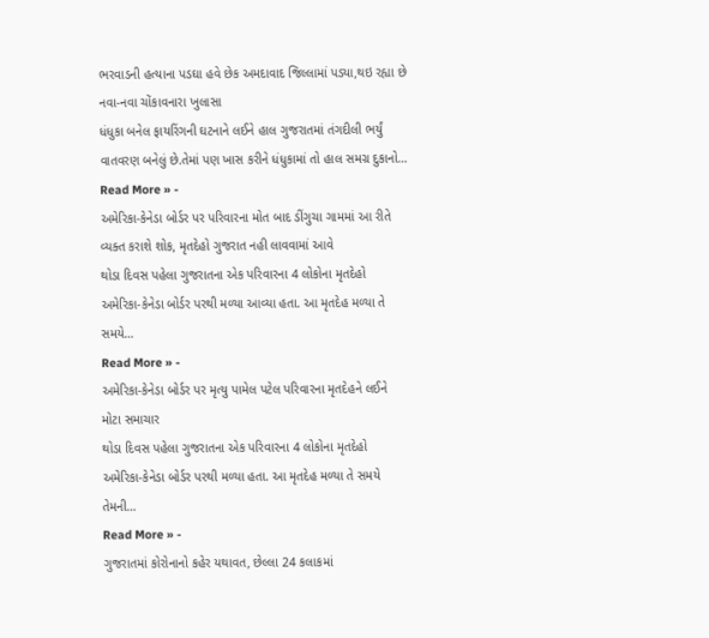ભરવાડની હત્યાના પડઘા હવે છેક અમદાવાદ જિલ્લામાં પડ્યા,થઇ રહ્યા છે નવા-નવા ચોંકાવનારા ખુલાસા
ધંધુકા બનેલ ફાયરિંગની ઘટનાને લઈને હાલ ગુજરાતમાં તંગદીલી ભર્યું વાતવરણ બનેલું છે.તેમાં પણ ખાસ કરીને ધંધુકામાં તો હાલ સમગ્ર દુકાનો…
Read More » -
અમેરિકા-કેનેડા બોર્ડર પર પરિવારના મોત બાદ ડીંગુચા ગામમાં આ રીતે વ્યક્ત કરાશે શોક, મૃતદેહો ગુજરાત નહી લાવવામાં આવે
થોડા દિવસ પહેલા ગુજરાતના એક પરિવારના 4 લોકોના મૃતદેહો અમેરિકા-કેનેડા બોર્ડર પરથી મળ્યા આવ્યા હતા. આ મૃતદેહ મળ્યા તે સમયે…
Read More » -
અમેરિકા-કેનેડા બોર્ડર પર મૃત્યુ પામેલ પટેલ પરિવારના મૃતદેહને લઈને મોટા સમાચાર
થોડા દિવસ પહેલા ગુજરાતના એક પરિવારના 4 લોકોના મૃતદેહો અમેરિકા-કેનેડા બોર્ડર પરથી મળ્યા હતા. આ મૃતદેહ મળ્યા તે સમયે તેમની…
Read More » -
ગુજરાતમાં કોરોનાનો કહેર યથાવત, છેલ્લા 24 કલાકમાં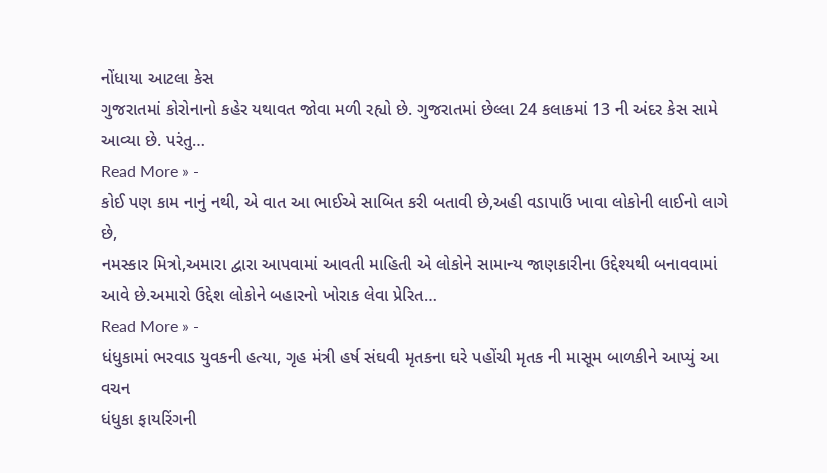નોંધાયા આટલા કેસ
ગુજરાતમાં કોરોનાનો કહેર યથાવત જોવા મળી રહ્યો છે. ગુજરાતમાં છેલ્લા 24 કલાકમાં 13 ની અંદર કેસ સામે આવ્યા છે. પરંતુ…
Read More » -
કોઈ પણ કામ નાનું નથી, એ વાત આ ભાઈએ સાબિત કરી બતાવી છે,અહી વડાપાઉં ખાવા લોકોની લાઈનો લાગે છે,
નમસ્કાર મિત્રો,અમારા દ્વારા આપવામાં આવતી માહિતી એ લોકોને સામાન્ય જાણકારીના ઉદ્દેશ્યથી બનાવવામાં આવે છે.અમારો ઉદ્દેશ લોકોને બહારનો ખોરાક લેવા પ્રેરિત…
Read More » -
ધંધુકામાં ભરવાડ યુવકની હત્યા, ગૃહ મંત્રી હર્ષ સંઘવી મૃતકના ઘરે પહોંચી મૃતક ની માસૂમ બાળકીને આપ્યું આ વચન
ધંધુકા ફાયરિંગની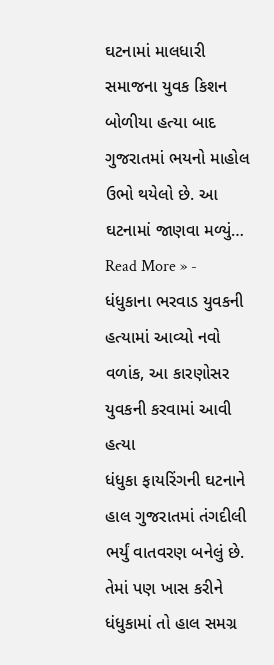ઘટનામાં માલધારી સમાજના યુવક કિશન બોળીયા હત્યા બાદ ગુજરાતમાં ભયનો માહોલ ઉભો થયેલો છે. આ ઘટનામાં જાણવા મળ્યું…
Read More » -
ધંધુકાના ભરવાડ યુવકની હત્યામાં આવ્યો નવો વળાંક, આ કારણોસર યુવકની કરવામાં આવી હત્યા
ધંધુકા ફાયરિંગની ઘટનાને હાલ ગુજરાતમાં તંગદીલી ભર્યું વાતવરણ બનેલું છે. તેમાં પણ ખાસ કરીને ધંધુકામાં તો હાલ સમગ્ર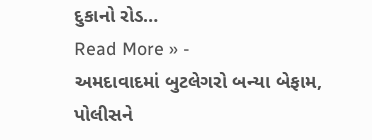દુકાનો રોડ…
Read More » -
અમદાવાદમાં બુટલેગરો બન્યા બેફામ, પોલીસને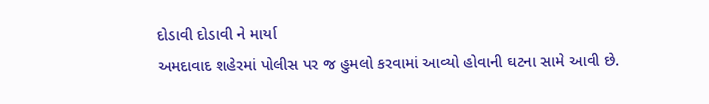દોડાવી દોડાવી ને માર્યા
અમદાવાદ શહેરમાં પોલીસ પર જ હુમલો કરવામાં આવ્યો હોવાની ઘટના સામે આવી છે.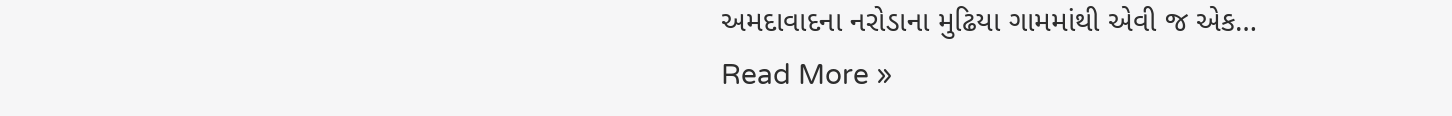અમદાવાદના નરોડાના મુઢિયા ગામમાંથી એવી જ એક…
Read More »